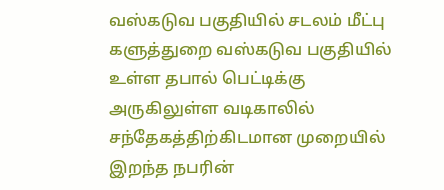வஸ்கடுவ பகுதியில் சடலம் மீட்பு
களுத்துறை வஸ்கடுவ பகுதியில் உள்ள தபால் பெட்டிக்கு அருகிலுள்ள வடிகாலில் சந்தேகத்திற்கிடமான முறையில் இறந்த நபரின்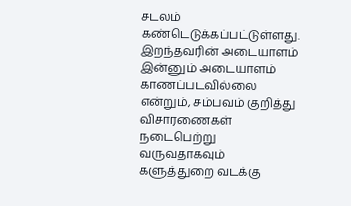சடலம் கண்டெடுக்கப்பட்டுள்ளது.
இறந்தவரின் அடையாளம் இன்னும் அடையாளம் காணப்படவில்லை என்றும், சம்பவம் குறித்து விசாரணைகள் நடைபெற்று வருவதாகவும் களுத்துறை வடக்கு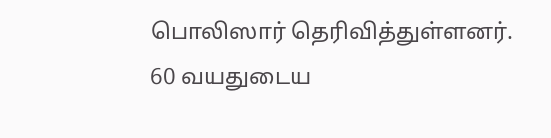பொலிஸார் தெரிவித்துள்ளனர்.
60 வயதுடைய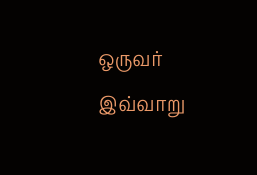ஒருவர் இவ்வாறு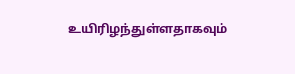உயிரிழந்துள்ளதாகவும்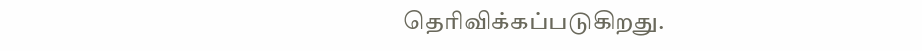தெரிவிக்கப்படுகிறது.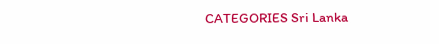CATEGORIES Sri Lanka